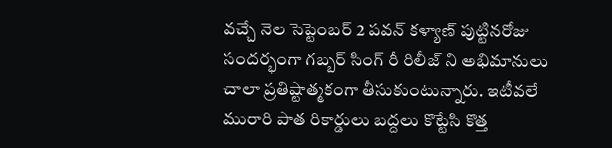వచ్చే నెల సెప్టెంబర్ 2 పవన్ కళ్యాణ్ పుట్టినరోజు సందర్భంగా గబ్బర్ సింగ్ రీ రిలీజ్ ని అభిమానులు చాలా ప్రతిష్టాత్మకంగా తీసుకుంటున్నారు. ఇటీవలే మురారి పాత రికార్డులు బద్దలు కొట్టేసి కొత్త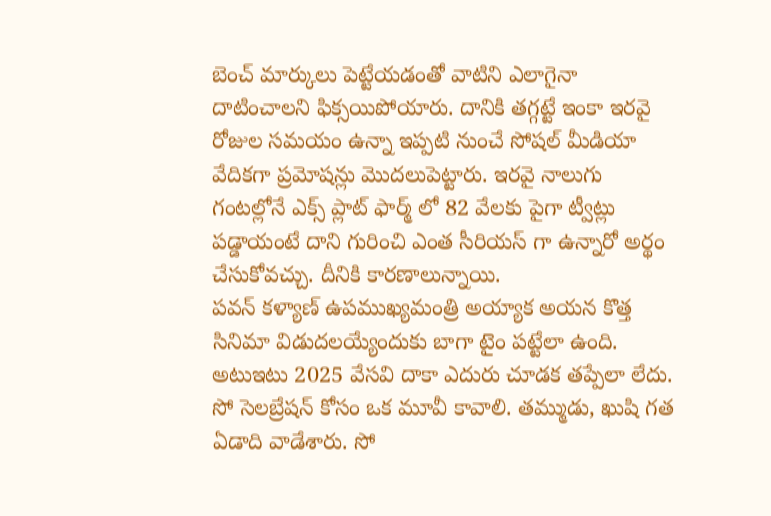బెంచ్ మార్కులు పెట్టేయడంతో వాటిని ఎలాగైనా దాటించాలని ఫిక్సయిపోయారు. దానికి తగ్గట్టే ఇంకా ఇరవై రోజుల సమయం ఉన్నా ఇప్పటి నుంచే సోషల్ మీడియా వేదికగా ప్రమోషన్లు మొదలుపెట్టారు. ఇరవై నాలుగు గంటల్లోనే ఎక్స్ ప్లాట్ ఫార్మ్ లో 82 వేలకు పైగా ట్వీట్లు పడ్డాయంటే దాని గురించి ఎంత సీరియస్ గా ఉన్నారో అర్థం చేసుకోవచ్చు. దీనికి కారణాలున్నాయి.
పవన్ కళ్యాణ్ ఉపముఖ్యమంత్రి అయ్యాక అయన కొత్త సినిమా విడుదలయ్యేందుకు బాగా టైం పట్టేలా ఉంది. అటుఇటు 2025 వేసవి దాకా ఎదురు చూడక తప్పేలా లేదు. సో సెలబ్రేషన్ కోసం ఒక మూవీ కావాలి. తమ్ముడు, ఖుషి గత ఏడాది వాడేశారు. సో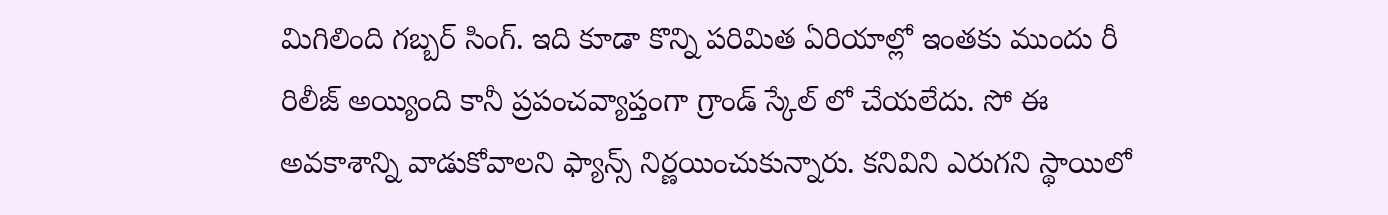మిగిలింది గబ్బర్ సింగ్. ఇది కూడా కొన్ని పరిమిత ఏరియాల్లో ఇంతకు ముందు రీ రిలీజ్ అయ్యింది కానీ ప్రపంచవ్యాప్తంగా గ్రాండ్ స్కేల్ లో చేయలేదు. సో ఈ అవకాశాన్ని వాడుకోవాలని ఫ్యాన్స్ నిర్ణయించుకున్నారు. కనివిని ఎరుగని స్థాయిలో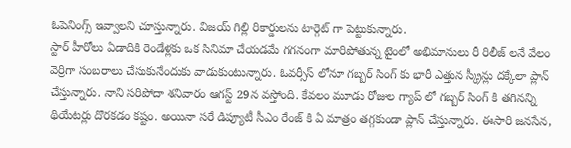ఓపెనింగ్స్ ఇవ్వాలని చూస్తున్నారు. విజయ్ గిల్లి రికార్డులను టార్గెట్ గా పెట్టుకున్నారు.
స్టార్ హీరోలు ఏడాదికి రెండేళ్లకు ఒక సినిమా చేయడమే గగనంగా మారిపోతున్న టైంలో అభిమానులు రీ రిలీజ్ లనే వేలం వెర్రిగా సంబరాలు చేసుకునేందుకు వాడుకుంటున్నారు. ఓవర్సీస్ లోనూ గబ్బర్ సింగ్ కు భారీ ఎత్తున స్క్రీన్లు దక్కేలా ప్లాన్ చేస్తున్నారు. నాని సరిపోదా శనివారం ఆగస్ట్ 29న వస్తోంది. కేవలం మూడు రోజుల గ్యాప్ లో గబ్బర్ సింగ్ కి తగినన్ని థియేటర్లు దొరకడం కష్టం. అయినా సరే డిప్యూటీ సీఎం రేంజ్ కి ఏ మాత్రం తగ్గకుండా ప్లాన్ చేస్తున్నారు. ఈసారి జనసేన,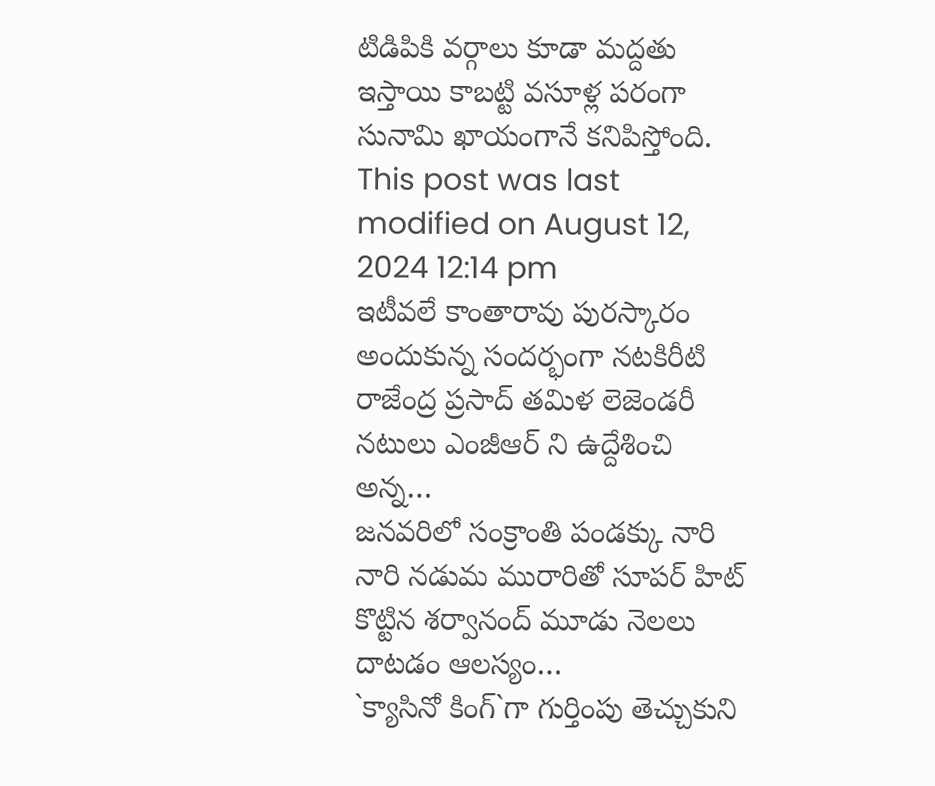టిడిపికి వర్గాలు కూడా మద్దతు ఇస్తాయి కాబట్టి వసూళ్ల పరంగా సునామి ఖాయంగానే కనిపిస్తోంది.
This post was last modified on August 12, 2024 12:14 pm
ఇటీవలే కాంతారావు పురస్కారం అందుకున్న సందర్భంగా నటకిరీటి రాజేంద్ర ప్రసాద్ తమిళ లెజెండరీ నటులు ఎంజీఆర్ ని ఉద్దేశించి అన్న…
జనవరిలో సంక్రాంతి పండక్కు నారి నారి నడుమ మురారితో సూపర్ హిట్ కొట్టిన శర్వానంద్ మూడు నెలలు దాటడం ఆలస్యం…
`క్యాసినో కింగ్`గా గుర్తింపు తెచ్చుకుని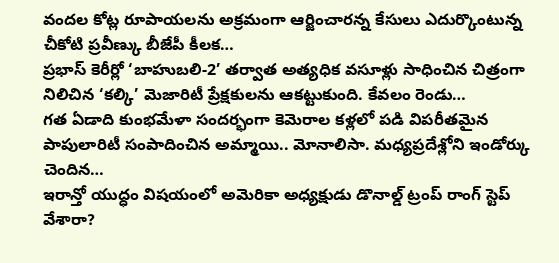వందల కోట్ల రూపాయలను అక్రమంగా ఆర్జించారన్న కేసులు ఎదుర్కొంటున్న చీకోటి ప్రవీణ్కు బీజేపీ కీలక…
ప్రభాస్ కెరీర్లో ‘బాహుబలి-2’ తర్వాత అత్యధిక వసూళ్లు సాధించిన చిత్రంగా నిలిచిన ‘కల్కి’ మెజారిటీ ప్రేక్షకులను ఆకట్టుకుంది. కేవలం రెండు…
గత ఏడాది కుంభమేళా సందర్భంగా కెమెరాల కళ్లలో పడి విపరీతమైన పాపులారిటీ సంపాదించిన అమ్మాయి.. మోనాలిసా. మధ్యప్రదేశ్లోని ఇండోర్కు చెందిన…
ఇరాన్తో యుద్ధం విషయంలో అమెరికా అధ్యక్షుడు డొనాల్డ్ ట్రంప్ రాంగ్ స్టెప్ వేశారా?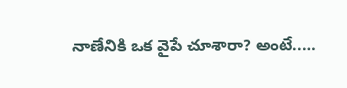నాణేనికి ఒక వైపే చూశారా? అంటే..…